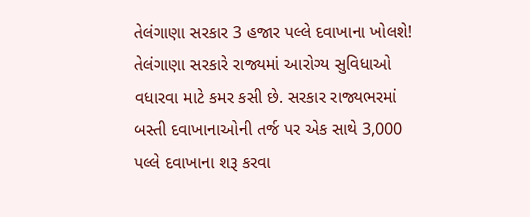તેલંગાણા સરકાર 3 હજાર પલ્લે દવાખાના ખોલશે!
તેલંગાણા સરકારે રાજ્યમાં આરોગ્ય સુવિધાઓ વધારવા માટે કમર કસી છે. સરકાર રાજ્યભરમાં બસ્તી દવાખાનાઓની તર્જ પર એક સાથે 3,000 પલ્લે દવાખાના શરૂ કરવા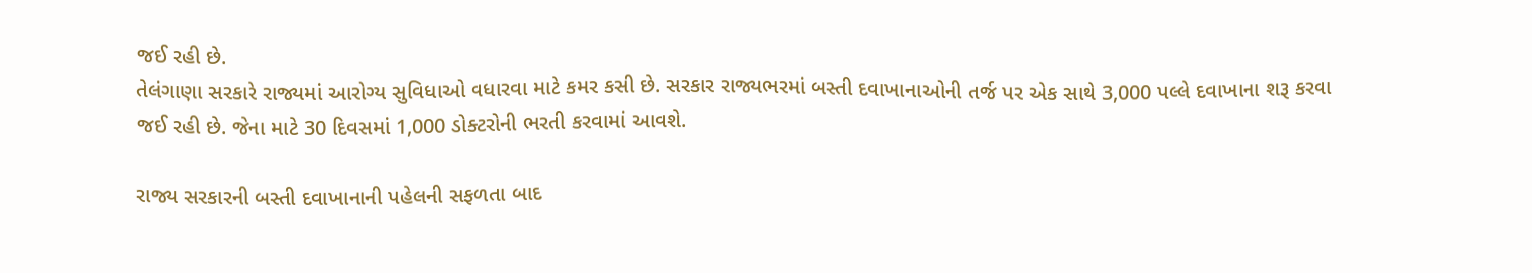જઈ રહી છે.
તેલંગાણા સરકારે રાજ્યમાં આરોગ્ય સુવિધાઓ વધારવા માટે કમર કસી છે. સરકાર રાજ્યભરમાં બસ્તી દવાખાનાઓની તર્જ પર એક સાથે 3,000 પલ્લે દવાખાના શરૂ કરવા જઈ રહી છે. જેના માટે 30 દિવસમાં 1,000 ડોક્ટરોની ભરતી કરવામાં આવશે.

રાજ્ય સરકારની બસ્તી દવાખાનાની પહેલની સફળતા બાદ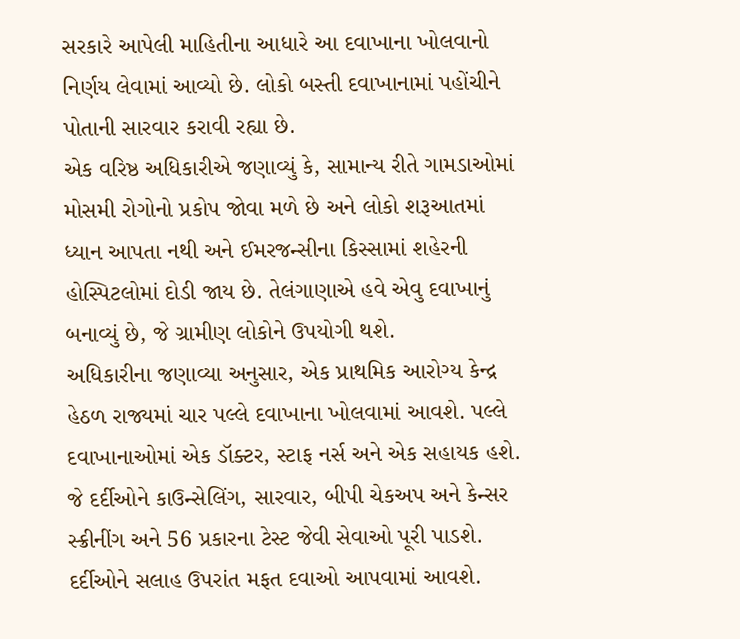સરકારે આપેલી માહિતીના આધારે આ દવાખાના ખોલવાનો નિર્ણય લેવામાં આવ્યો છે. લોકો બસ્તી દવાખાનામાં પહોંચીને પોતાની સારવાર કરાવી રહ્યા છે.
એક વરિષ્ઠ અધિકારીએ જણાવ્યું કે, સામાન્ય રીતે ગામડાઓમાં મોસમી રોગોનો પ્રકોપ જોવા મળે છે અને લોકો શરૂઆતમાં ધ્યાન આપતા નથી અને ઈમરજન્સીના કિસ્સામાં શહેરની હોસ્પિટલોમાં દોડી જાય છે. તેલંગાણાએ હવે એવુ દવાખાનું બનાવ્યું છે, જે ગ્રામીણ લોકોને ઉપયોગી થશે.
અધિકારીના જણાવ્યા અનુસાર, એક પ્રાથમિક આરોગ્ય કેન્દ્ર હેઠળ રાજ્યમાં ચાર પલ્લે દવાખાના ખોલવામાં આવશે. પલ્લે દવાખાનાઓમાં એક ડૉક્ટર, સ્ટાફ નર્સ અને એક સહાયક હશે. જે દર્દીઓને કાઉન્સેલિંગ, સારવાર, બીપી ચેકઅપ અને કેન્સર સ્ક્રીનીંગ અને 56 પ્રકારના ટેસ્ટ જેવી સેવાઓ પૂરી પાડશે. દર્દીઓને સલાહ ઉપરાંત મફત દવાઓ આપવામાં આવશે.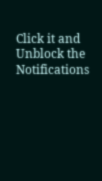Click it and Unblock the Notifications